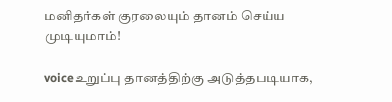மனிதர்கள் குரலையும் தானம் செய்ய முடியுமாம்!

voiceஉறுப்பு தானத்திற்கு அடுத்தபடியாக,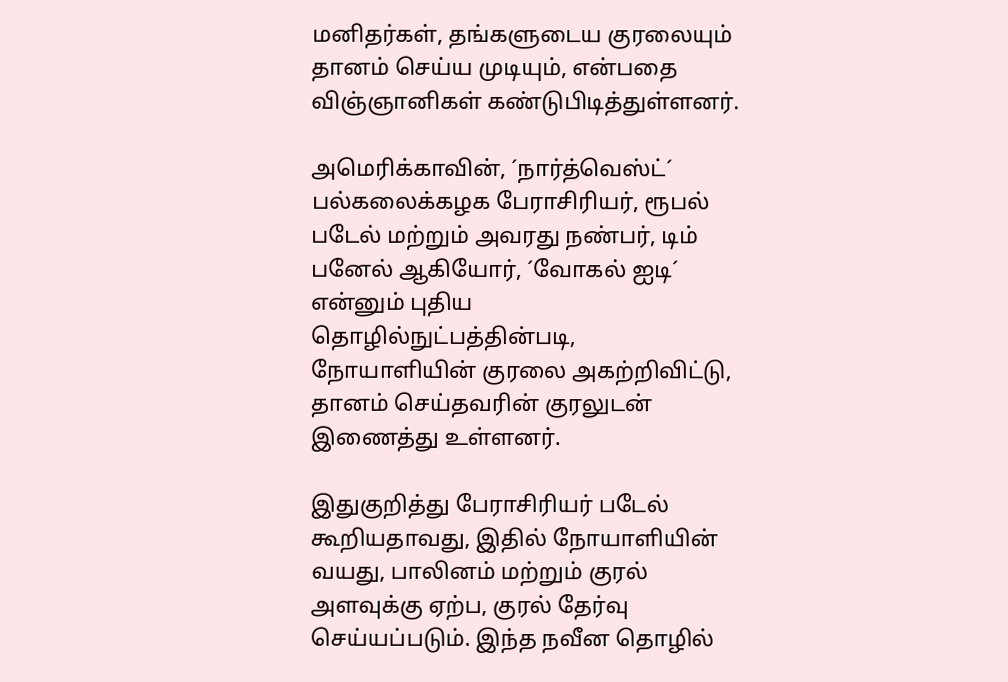மனிதர்கள், தங்களுடைய குரலையும் தானம் செய்ய முடியும், என்பதை விஞ்ஞானிகள் கண்டுபிடித்துள்ளனர்.

அமெரிக்காவின், ´நார்த்வெஸ்ட்´ பல்கலைக்கழக பேராசிரியர், ரூபல் படேல் மற்றும் அவரது நண்பர், டிம் பனேல் ஆகியோர், ´வோகல் ஐடி´ என்னும் புதிய தொழில்நுட்பத்தின்படி, நோயாளியின் குரலை அகற்றிவிட்டு, தானம் செய்தவரின் குரலுடன் இணைத்து உள்ளனர்.

இதுகுறித்து பேராசிரியர் படேல் கூறியதாவது, இதில் நோயாளியின் வயது, பாலினம் மற்றும் குரல் அளவுக்கு ஏற்ப, குரல் தேர்வு செய்யப்படும். இந்த நவீன தொழில்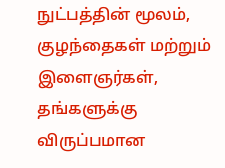நுட்பத்தின் மூலம், குழந்தைகள் மற்றும் இளைஞர்கள், தங்களுக்கு விருப்பமான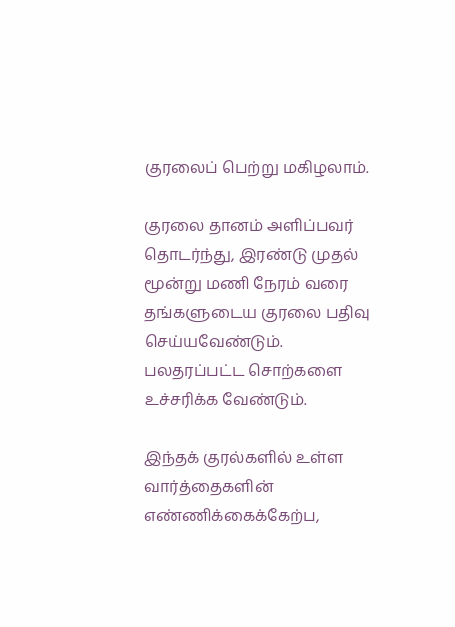குரலைப் பெற்று மகிழலாம்.

குரலை தானம் அளிப்பவர் தொடர்ந்து, இரண்டு முதல் மூன்று மணி நேரம் வரை தங்களுடைய குரலை பதிவு செய்யவேண்டும். பலதரப்பட்ட சொற்களை உச்சரிக்க வேண்டும்.

இந்தக் குரல்களில் உள்ள வார்த்தைகளின் எண்ணிக்கைக்கேற்ப,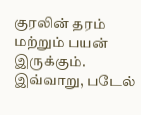குரலின் தரம் மற்றும் பயன் இருக்கும். இவ்வாறு, படேல்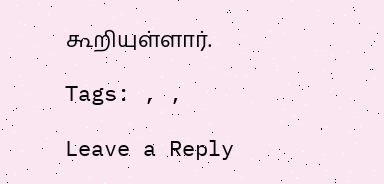கூறியுள்ளார்.

Tags: , ,

Leave a Reply